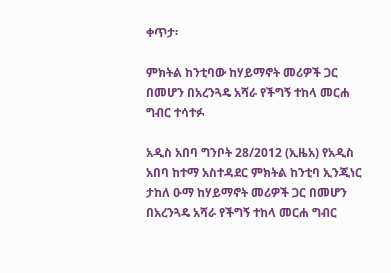ቀጥታ፡

ምክትል ከንቲባው ከሃይማኖት መሪዎች ጋር በመሆን በአረንጓዴ አሻራ የችግኝ ተከላ መርሐ ግብር ተሳተፉ

አዲስ አበባ ግንቦት 28/2012 (ኢዜአ) የአዲስ አበባ ከተማ አስተዳደር ምክትል ከንቲባ ኢንጂነር ታከለ ዑማ ከሃይማኖት መሪዎች ጋር በመሆን በአረንጓዴ አሻራ የችግኝ ተከላ መርሐ ግብር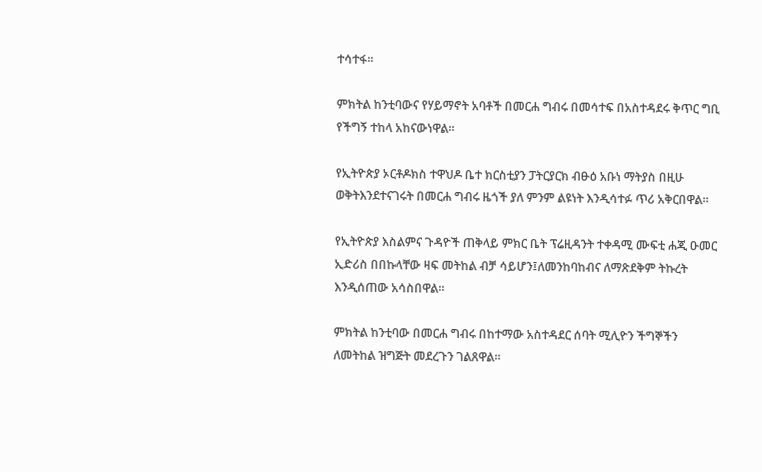ተሳተፋ።

ምክትል ከንቲባውና የሃይማኖት አባቶች በመርሐ ግብሩ በመሳተፍ በአስተዳደሩ ቅጥር ግቢ የችግኝ ተከላ አከናውነዋል።

የኢትዮጵያ ኦርቶዶክስ ተዋህዶ ቤተ ክርስቲያን ፓትርያርክ ብፁዕ አቡነ ማትያስ በዚሁ ወቅትእንደተናገሩት በመርሐ ግብሩ ዜጎች ያለ ምንም ልዩነት እንዲሳተፉ ጥሪ አቅርበዋል።

የኢትዮጵያ እስልምና ጉዳዮች ጠቅላይ ምክር ቤት ፕሬዚዳንት ተቀዳሚ ሙፍቲ ሐጂ ዑመር ኢድሪስ በበኩላቸው ዛፍ መትከል ብቻ ሳይሆን፤ለመንከባከብና ለማጽደቅም ትኩረት እንዲሰጠው አሳስበዋል።

ምክትል ከንቲባው በመርሐ ግብሩ በከተማው አስተዳደር ሰባት ሚሊዮን ችግኞችን ለመትከል ዝግጅት መደረጉን ገልጸዋል።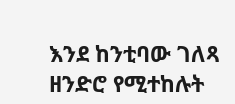እንደ ከንቲባው ገለጻ ዘንድሮ የሚተከሉት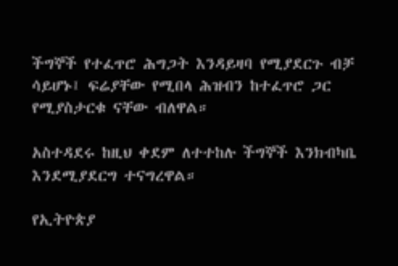ችግኞች የተፈጥሮ ሕግጋት እንዳይዛባ የሚያደርጉ ብቻ ሳይሆኑ፤ ፍሬያቸው የሚበላ ሕዝብን ከተፈጥሮ ጋር የሚያስታርቁ ናቸው ብለዋል።

አስተዳደሩ ከዚህ ቀደም ለተተከሉ ችግኞች እንክብካቤ እንደሚያደርግ ተናግረዋል።

የኢትዮጵያ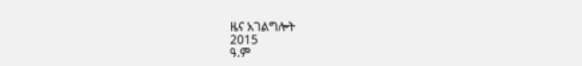ዜና አገልግሎት
2015
ዓ.ም